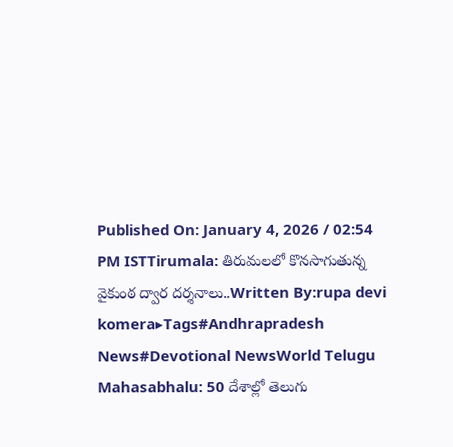Published On: January 4, 2026 / 02:54 PM ISTTirumala: తిరుమలలో కొనసాగుతున్న వైకుంఠ ద్వార దర్శనాలు..Written By:rupa devi komera▸Tags#Andhrapradesh News#Devotional NewsWorld Telugu Mahasabhalu: 50 దేశాల్లో తెలుగు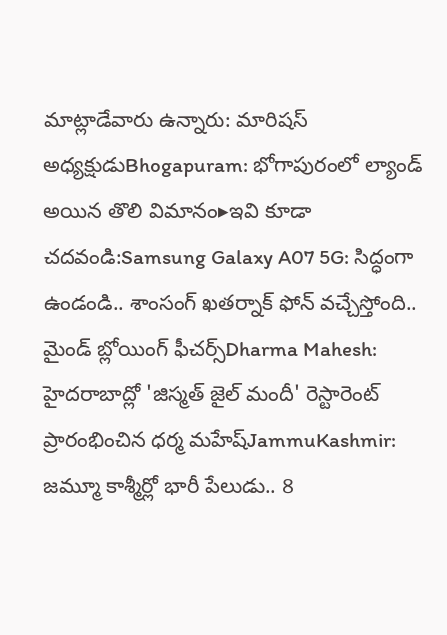మాట్లాడేవారు ఉన్నారు: మారిషస్ అధ్యక్షుడుBhogapuram: భోగాపురంలో ల్యాండ్ అయిన తొలి విమానం▸ఇవి కూడా చదవండి:Samsung Galaxy A07 5G: సిద్ధంగా ఉండండి.. శాంసంగ్ ఖతర్నాక్ ఫోన్ వచ్చేస్తోంది.. మైండ్ బ్లోయింగ్ ఫీచర్స్Dharma Mahesh: హైదరాబాద్లో 'జిస్మత్ జైల్ మందీ' రెస్టారెంట్ ప్రారంభించిన ధర్మ మహేష్JammuKashmir: జమ్మూ కాశ్మీర్లో భారీ పేలుడు.. 8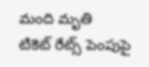మంది మృతి
టికెట్ రేట్స్ పెంపుపై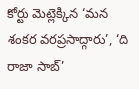కోర్టు మెట్లెక్కిన ‘మన శంకర వరప్రసాద్గారు’, ‘ది రాజా సాబ్’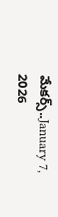మేకర్స్..January 7, 2026